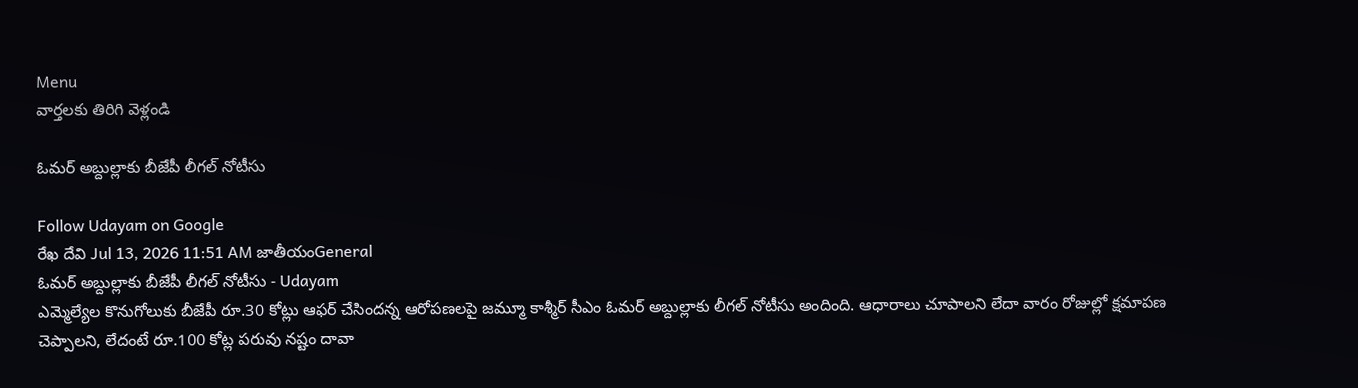Menu
వార్తలకు తిరిగి వెళ్లండి

ఓమర్ అబ్దుల్లాకు బీజేపీ లీగల్ నోటీసు

Follow Udayam on Google
రేఖ దేవి Jul 13, 2026 11:51 AM జాతీయంGeneral
ఓమర్ అబ్దుల్లాకు బీజేపీ లీగల్ నోటీసు - Udayam
ఎమ్మెల్యేల కొనుగోలుకు బీజేపీ రూ.30 కోట్లు ఆఫర్ చేసిందన్న ఆరోపణలపై జమ్మూ కాశ్మీర్ సీఎం ఓమర్ అబ్దుల్లాకు లీగల్ నోటీసు అందింది. ఆధారాలు చూపాలని లేదా వారం రోజుల్లో క్షమాపణ చెప్పాలని, లేదంటే రూ.100 కోట్ల పరువు నష్టం దావా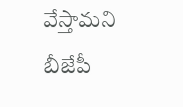వేస్తామని బీజేపీ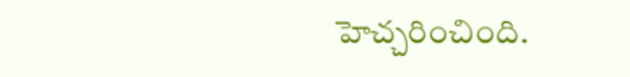హెచ్చరించింది.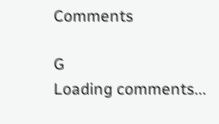Comments

G
Loading comments...